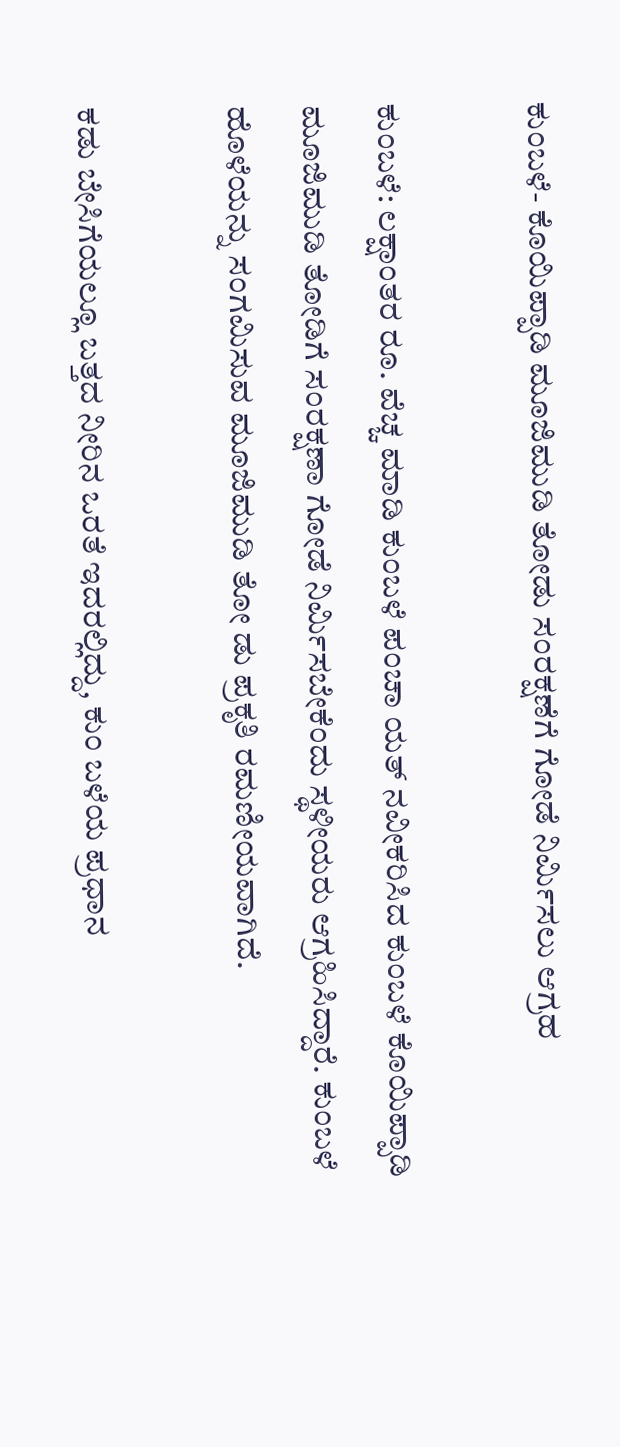ಕುಂಬಳೆ- ಕೊಯಿಪ್ಪಾಡಿ ಮೂಜಿಮುಡಿ ತೋಡು ಸಂರಕ್ಷಣೆಗೆ ಗೋಡೆ ನಿರ್ಮಿಸಲು ಆಗ್ರಹ

ಕುಂಬಳೆ: ಲಕ್ಷಾಂತರ ರೂ. ವೆಚ್ಚ ಮಾಡಿ ಕುಂಬಳೆ ಪಂಚಾ ಯತ್ ನವೀಕರಿಸಿದ ಕುಂಬಳೆ ಕೊಯಿಪ್ಪಾಡಿ ಮೂಜಿಮುಡಿ ತೋಡಿಗೆ ಸಂರಕ್ಷಣಾ ಗೋಡೆ ನಿರ್ಮಿಸಬೇಕೆಂದು ಸ್ಥಳೀಯರು ಆಗ್ರಹಿಸಿದ್ದಾರೆ. ಕುಂಬಳೆ ಹೊಳೆಯನ್ನು ಸಂಗಮಿಸುವ ಮೂಜಿಮುಡಿ ತೋ ಡು ಪ್ರಕೃತಿ ರಮಣೀಯವಾಗಿದೆ.

ಕಡು ಬೇಸಿಗೆಯಲ್ಲೂ ಬತ್ತದ ನೀರಿನ ಒರತೆ ಇದರಲ್ಲಿದ್ದು, ಕುಂ ಬಳೆಯ ಪ್ರಧಾನ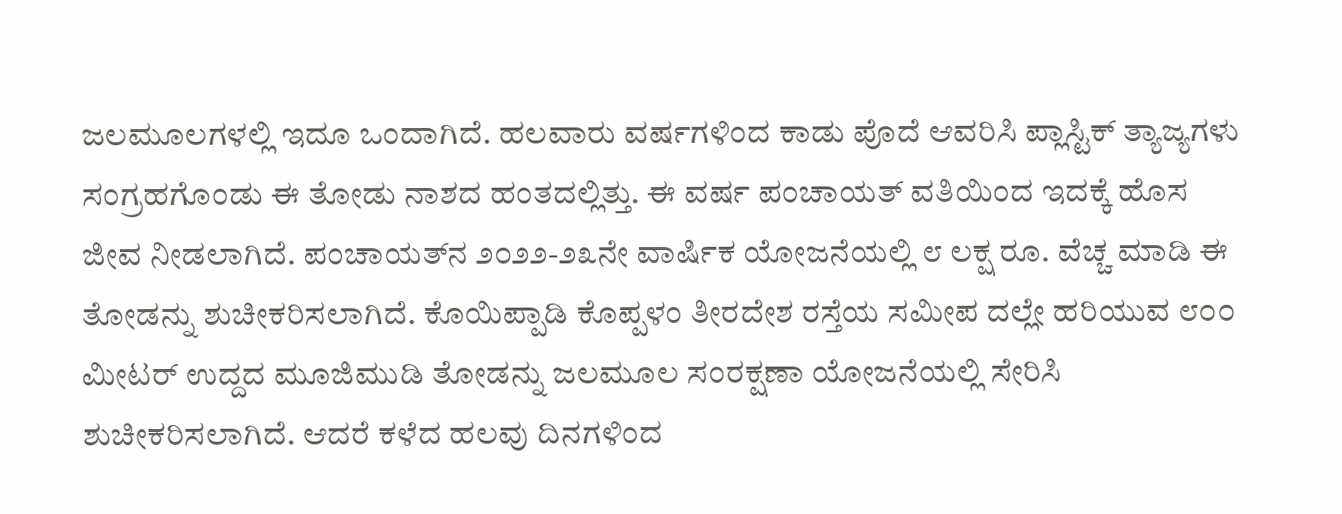ಜಲಮೂಲಗಳಲ್ಲಿ ಇದೂ ಒಂದಾಗಿದೆ. ಹಲವಾರು ವರ್ಷಗಳಿಂದ ಕಾಡು ಪೊದೆ ಆವರಿಸಿ ಪ್ಲಾಸ್ಟಿಕ್ ತ್ಯಾಜ್ಯಗಳು ಸಂಗ್ರಹಗೊಂಡು ಈ ತೋಡು ನಾಶದ ಹಂತದಲ್ಲಿತ್ತು. ಈ ವರ್ಷ ಪಂಚಾಯತ್ ವತಿಯಿಂದ ಇದಕ್ಕೆ ಹೊಸ ಜೀವ ನೀಡಲಾಗಿದೆ. ಪಂಚಾಯತ್‌ನ ೨೦೨೨-೨೩ನೇ ವಾರ್ಷಿಕ ಯೋಜನೆಯಲ್ಲಿ ೮ ಲಕ್ಷ ರೂ. ವೆಚ್ಚ ಮಾಡಿ ಈ ತೋಡನ್ನು ಶುಚೀಕರಿಸಲಾಗಿದೆ. ಕೊಯಿಪ್ಪಾಡಿ ಕೊಪ್ಪಳಂ ತೀರದೇಶ ರಸ್ತೆಯ ಸಮೀಪ ದಲ್ಲೇ ಹರಿಯುವ ೮೦೦ ಮೀಟರ್ ಉದ್ದದ ಮೂಜಿಮುಡಿ ತೋಡನ್ನು ಜಲಮೂಲ ಸಂರಕ್ಷಣಾ ಯೋಜನೆಯಲ್ಲಿ ಸೇರಿಸಿ ಶುಚೀಕರಿಸಲಾಗಿದೆ. ಆದರೆ ಕಳೆದ ಹಲವು ದಿನಗಳಿಂದ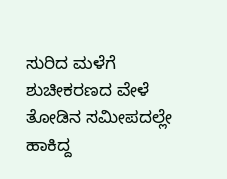ಸುರಿದ ಮಳೆಗೆ  ಶುಚೀಕರಣದ ವೇಳೆ ತೋಡಿನ ಸಮೀಪದಲ್ಲೇ ಹಾಕಿದ್ದ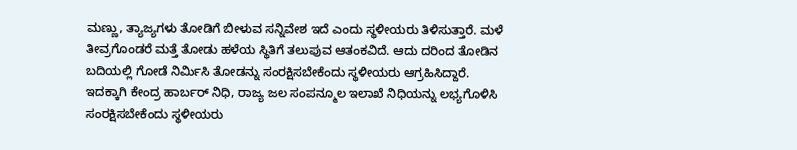ಮಣ್ಣು, ತ್ಯಾಜ್ಯಗಳು ತೋಡಿಗೆ ಬೀಳುವ ಸನ್ನಿವೇಶ ಇದೆ ಎಂದು ಸ್ಥಳೀಯರು ತಿಳಿಸುತ್ತಾರೆ. ಮಳೆ ತೀವ್ರಗೊಂಡರೆ ಮತ್ತೆ ತೋಡು ಹಳೆಯ ಸ್ಥಿತಿಗೆ ತಲುಪುವ ಆತಂಕವಿದೆ. ಆದು ದರಿಂದ ತೋಡಿನ ಬದಿಯಲ್ಲಿ ಗೋಡೆ ನಿರ್ಮಿಸಿ ತೋಡನ್ನು ಸಂರಕ್ಷಿಸಬೇಕೆಂದು ಸ್ಥಳೀಯರು ಆಗ್ರಹಿಸಿದ್ದಾರೆ. ಇದಕ್ಕಾಗಿ ಕೇಂದ್ರ ಹಾರ್ಬರ್ ನಿಧಿ, ರಾಜ್ಯ ಜಲ ಸಂಪನ್ಮೂಲ ಇಲಾಖೆ ನಿಧಿಯನ್ನು ಲಭ್ಯಗೊಳಿಸಿ ಸಂರಕ್ಷಿಸಬೇಕೆಂದು ಸ್ಥಳೀಯರು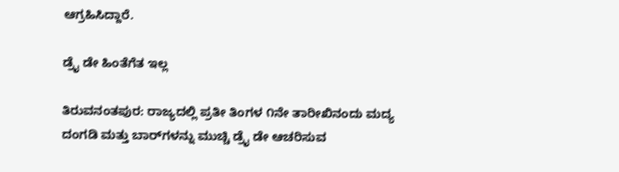ಆಗ್ರಹಿಸಿದ್ದಾರೆ.

ಡ್ರೈ ಡೇ ಹಿಂತೆಗೆತ ಇಲ್ಲ

ತಿರುವನಂತಪುರ: ರಾಜ್ಯದಲ್ಲಿ ಪ್ರತೀ ತಿಂಗಳ ೧ನೇ ತಾರೀಖಿನಂದು ಮದ್ಯ ದಂಗಡಿ ಮತ್ತು ಬಾರ್‌ಗಳನ್ನು ಮುಚ್ಚಿ ಡ್ರೈ ಡೇ ಆಚರಿಸುವ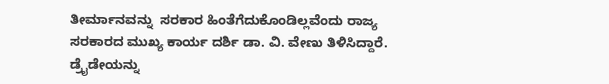ತೀರ್ಮಾನವನ್ನು  ಸರಕಾರ ಹಿಂತೆಗೆದುಕೊಂಡಿಲ್ಲವೆಂದು ರಾಜ್ಯ ಸರಕಾರದ ಮುಖ್ಯ ಕಾರ್ಯ ದರ್ಶಿ ಡಾ. ವಿ. ವೇಣು ತಿಳಿಸಿದ್ದಾರೆ. ಡ್ರೈಡೇಯನ್ನು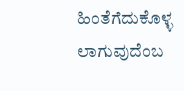ಹಿಂತೆಗೆದುಕೊಳ್ಳ ಲಾಗುವುದೆಂಬ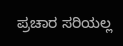ಪ್ರಚಾರ ಸರಿಯಲ್ಲ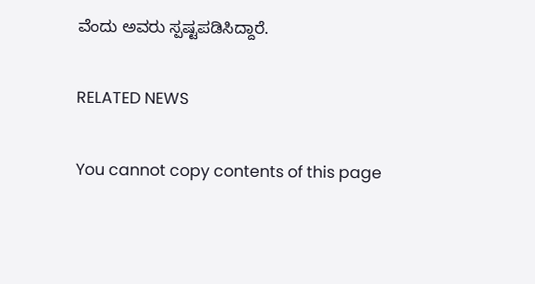ವೆಂದು ಅವರು ಸ್ಪಷ್ಟಪಡಿಸಿದ್ದಾರೆ.

RELATED NEWS

You cannot copy contents of this page